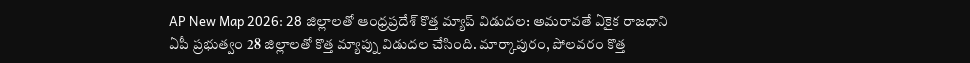AP New Map 2026: 28 జిల్లాలతో ఆంధ్రప్రదేశ్ కొత్త మ్యాప్ విడుదల: అమరావతే ఏకైక రాజధాని
ఏపీ ప్రభుత్వం 28 జిల్లాలతో కొత్త మ్యాప్ను విడుదల చేసింది. మార్కాపురం, పోలవరం కొత్త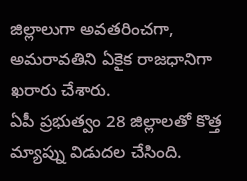జిల్లాలుగా అవతరించగా, అమరావతిని ఏకైక రాజధానిగా ఖరారు చేశారు.
ఏపీ ప్రభుత్వం 28 జిల్లాలతో కొత్త మ్యాప్ను విడుదల చేసింది.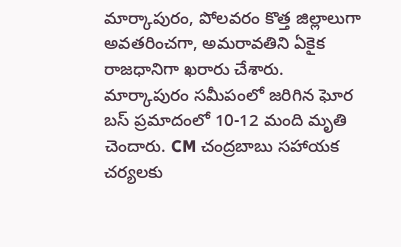మార్కాపురం, పోలవరం కొత్త జిల్లాలుగా అవతరించగా, అమరావతిని ఏకైక రాజధానిగా ఖరారు చేశారు.
మార్కాపురం సమీపంలో జరిగిన ఘోర బస్ ప్రమాదంలో 10-12 మంది మృతి చెందారు. CM చంద్రబాబు సహాయక చర్యలకు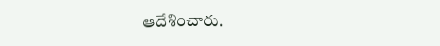ఆదేశించారు.